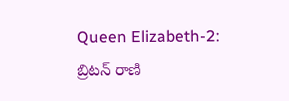Queen Elizabeth-2: బ్రిటన్ రాణి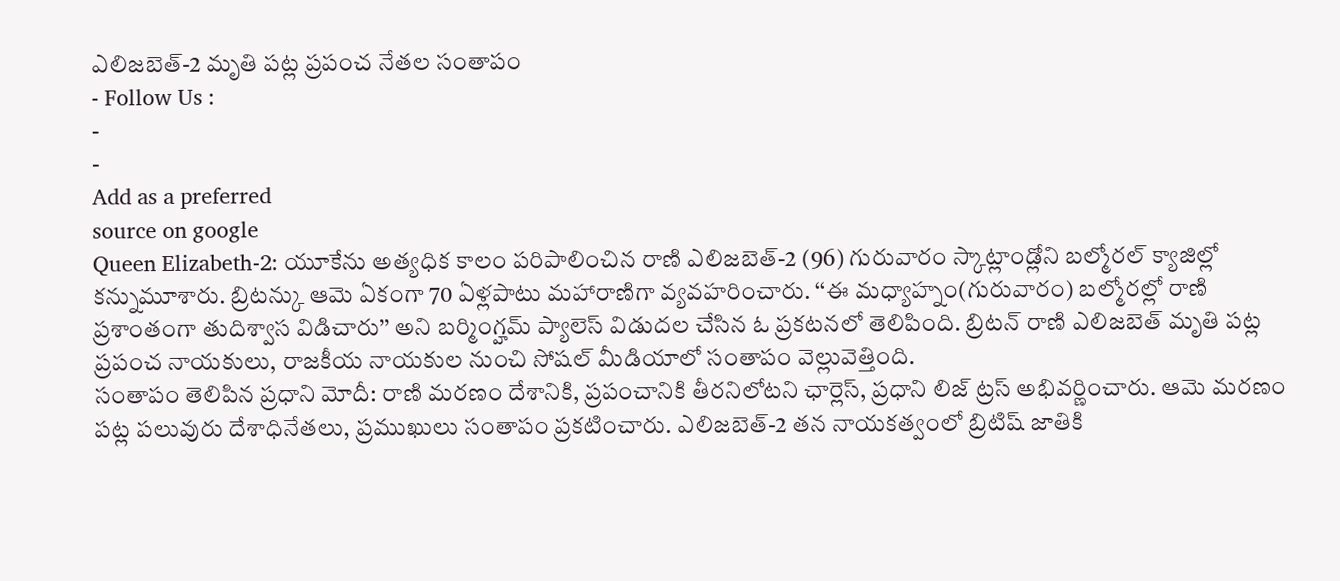ఎలిజబెత్-2 మృతి పట్ల ప్రపంచ నేతల సంతాపం
- Follow Us :
-
-
Add as a preferred
source on google
Queen Elizabeth-2: యూకేను అత్యధిక కాలం పరిపాలించిన రాణి ఎలిజబెత్-2 (96) గురువారం స్కాట్లాండ్లోని బల్మోరల్ క్యాజిల్లో కన్నుమూశారు. బ్రిటన్కు ఆమె ఏకంగా 70 ఏళ్లపాటు మహారాణిగా వ్యవహరించారు. ‘‘ఈ మధ్యాహ్నం(గురువారం) బల్మోరల్లో రాణి ప్రశాంతంగా తుదిశ్వాస విడిచారు’’ అని బర్మింగ్హమ్ ప్యాలెస్ విడుదల చేసిన ఓ ప్రకటనలో తెలిపింది. బ్రిటన్ రాణి ఎలిజబెత్ మృతి పట్ల ప్రపంచ నాయకులు, రాజకీయ నాయకుల నుంచి సోషల్ మీడియాలో సంతాపం వెల్లువెత్తింది.
సంతాపం తెలిపిన ప్రధాని మోదీ: రాణి మరణం దేశానికి, ప్రపంచానికి తీరనిలోటని ఛార్లెస్, ప్రధాని లిజ్ ట్రస్ అభివర్ణించారు. ఆమె మరణం పట్ల పలువురు దేశాధినేతలు, ప్రముఖులు సంతాపం ప్రకటించారు. ఎలిజబెత్-2 తన నాయకత్వంలో బ్రిటిష్ జాతికి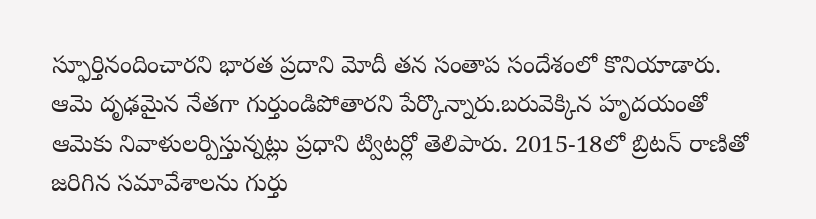స్ఫూర్తినందించారని భారత ప్రదాని మోదీ తన సంతాప సందేశంలో కొనియాడారు. ఆమె దృఢమైన నేతగా గుర్తుండిపోతారని పేర్కొన్నారు.బరువెక్కిన హృదయంతో ఆమెకు నివాళులర్పిస్తున్నట్లు ప్రధాని ట్విటర్లో తెలిపారు. 2015-18లో బ్రిటన్ రాణితో జరిగిన సమావేశాలను గుర్తు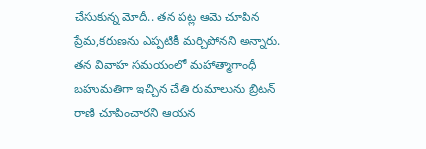చేసుకున్న మోదీ.. తన పట్ల ఆమె చూపిన ప్రేమ,కరుణను ఎప్పటికీ మర్చిపోనని అన్నారు. తన వివాహ సమయంలో మహాత్మాగాంధీ బహుమతిగా ఇచ్చిన చేతి రుమాలును బ్రిటన్ రాణి చూపించారని ఆయన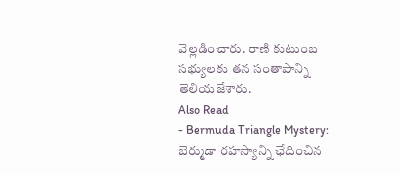వెల్లడించారు. రాణి కుటుంబ సభ్యులకు తన సంతాపాన్ని తెలియజేశారు.
Also Read
- Bermuda Triangle Mystery: బెర్ముడా రహస్యాన్ని ఛేదించిన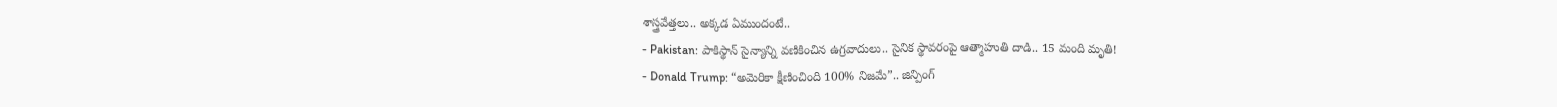శాస్త్రవేత్తలు.. అక్కడ ఏముందంటే..
- Pakistan: పాకిస్థాన్ సైన్యాన్ని వణికించిన ఉగ్రవాదులు.. సైనిక స్థావరంపై ఆత్మాహుతి దాడి.. 15 మంది మృతి!
- Donald Trump: “అమెరికా క్షీణించింది 100% నిజమే”.. జిన్పింగ్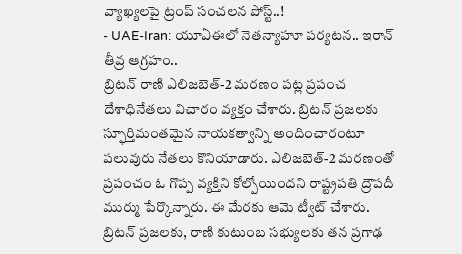వ్యాఖ్యలపై ట్రంప్ సంచలన పోస్ట్..!
- UAE-Iran: యూఏఈలో నెతన్యాహూ పర్యటన.. ఇరాన్ తీవ్ర ఆగ్రహం..
బ్రిటన్ రాణి ఎలిజబెత్-2 మరణం పట్ల ప్రపంచ దేశాధినేతలు విచారం వ్యక్తం చేశారు. బ్రిటన్ ప్రజలకు స్ఫూర్తిమంతమైన నాయకత్వాన్ని అందించారంటూ పలువురు నేతలు కొనియాడారు. ఎలిజబెత్-2 మరణంతో ప్రపంచం ఓ గొప్ప వ్యక్తిని కోల్పోయిందని రాష్ట్రపతి ద్రౌపదీ ముర్ము పేర్కొన్నారు. ఈ మేరకు ఆమె ట్వీట్ చేశారు. బ్రిటన్ ప్రజలకు, రాణి కుటుంబ సభ్యులకు తన ప్రగాఢ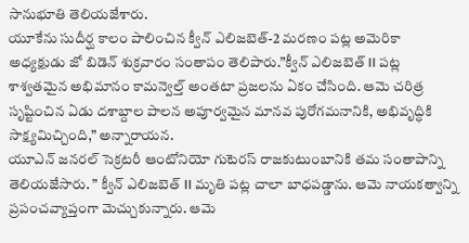సానుభూతి తెలియజేశారు.
యూకేను సుదీర్ఘ కాలం పాలించిన క్వీన్ ఎలిజబెత్-2 మరణం పట్ల అమెరికా అధ్యక్షుడు జో బిడెన్ శుక్రవారం సంతాపం తెలిపారు.”క్వీన్ ఎలిజబెత్ II పట్ల శాశ్వతమైన అభిమానం కామన్వెల్త్ అంతటా ప్రజలను ఏకం చేసింది. ఆమె చరిత్ర సృష్టించిన ఏడు దశాబ్దాల పాలన అపూర్వమైన మానవ పురోగమనానికి, అభివృద్ధికి సాక్ష్యమిచ్చింది,” అన్నారాయన.
యూఎన్ జనరల్ సెక్రటరీ ఆంటోనియో గుటెరస్ రాజకుటుంబానికి తమ సంతాపాన్ని తెలియజేసారు. ” క్వీన్ ఎలిజబెత్ II మృతి పట్ల చాలా బాధపడ్డాను. ఆమె నాయకత్వాన్ని ప్రపంచవ్యాప్తంగా మెచ్చుకున్నారు. ఆమె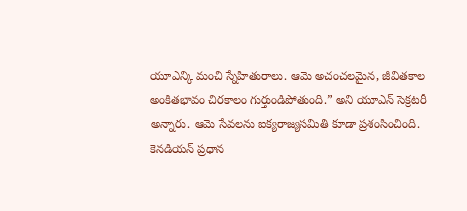యూఎన్కి మంచి స్నేహితురాలు. ఆమె అచంచలమైన, జీవితకాల అంకితభావం చిరకాలం గుర్తుండిపోతుంది.” అని యూఎన్ సెక్రటరీ అన్నారు. ఆమె సేవలను ఐక్యరాజ్యసమితి కూడా ప్రశంసించింది.
కెనడియన్ ప్రధాన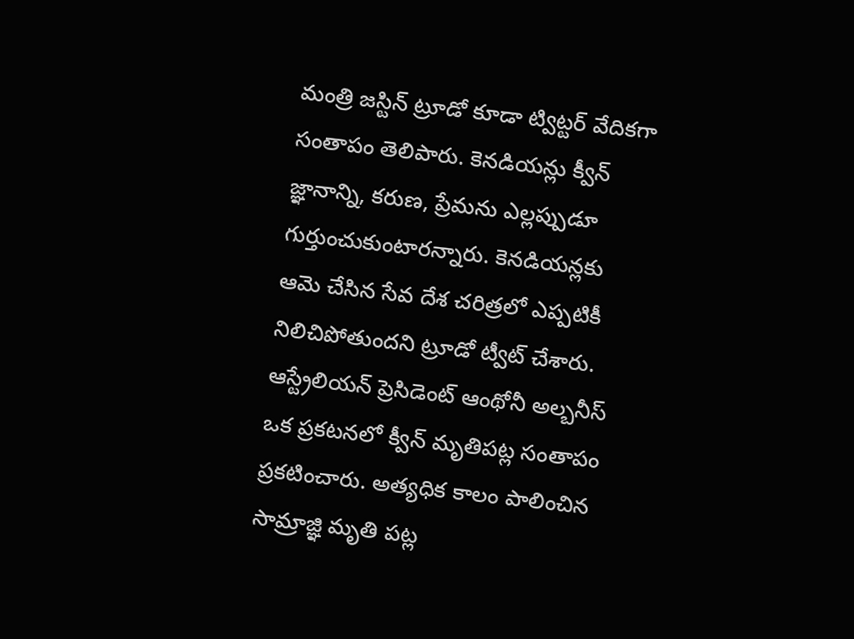మంత్రి జస్టిన్ ట్రూడో కూడా ట్విట్టర్ వేదికగా సంతాపం తెలిపారు. కెనడియన్లు క్వీన్ జ్ఞానాన్ని, కరుణ, ప్రేమను ఎల్లప్పుడూ గుర్తుంచుకుంటారన్నారు. కెనడియన్లకు ఆమె చేసిన సేవ దేశ చరిత్రలో ఎప్పటికీ నిలిచిపోతుందని ట్రూడో ట్వీట్ చేశారు.
ఆస్ట్రేలియన్ ప్రెసిడెంట్ ఆంథోనీ అల్బనీస్ ఒక ప్రకటనలో క్వీన్ మృతిపట్ల సంతాపం ప్రకటించారు. అత్యధిక కాలం పాలించిన సామ్రాజ్ఞి మృతి పట్ల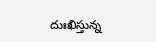దుఃఖిస్తున్న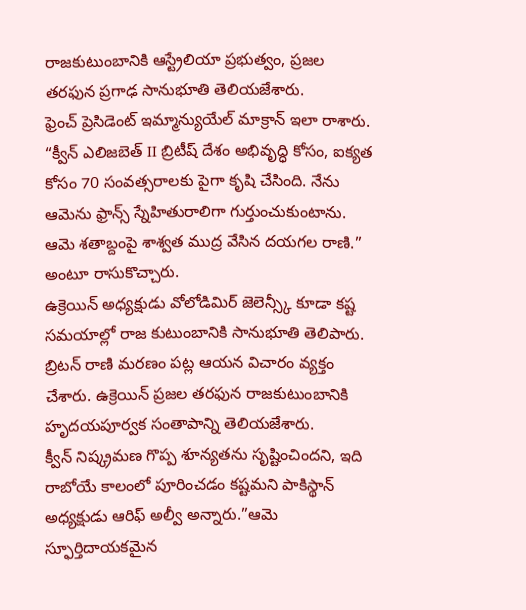రాజకుటుంబానికి ఆస్ట్రేలియా ప్రభుత్వం, ప్రజల తరఫున ప్రగాఢ సానుభూతి తెలియజేశారు.
ఫ్రెంచ్ ప్రెసిడెంట్ ఇమ్మాన్యుయేల్ మాక్రాన్ ఇలా రాశారు. “క్వీన్ ఎలిజబెత్ II బ్రిటీష్ దేశం అభివృద్ధి కోసం, ఐక్యత కోసం 70 సంవత్సరాలకు పైగా కృషి చేసింది. నేను ఆమెను ఫ్రాన్స్ స్నేహితురాలిగా గుర్తుంచుకుంటాను. ఆమె శతాబ్దంపై శాశ్వత ముద్ర వేసిన దయగల రాణి.” అంటూ రాసుకొచ్చారు.
ఉక్రెయిన్ అధ్యక్షుడు వోలోడిమిర్ జెలెన్స్కీ కూడా కష్ట సమయాల్లో రాజ కుటుంబానికి సానుభూతి తెలిపారు. బ్రిటన్ రాణి మరణం పట్ల ఆయన విచారం వ్యక్తం చేశారు. ఉక్రెయిన్ ప్రజల తరఫున రాజకుటుంబానికి హృదయపూర్వక సంతాపాన్ని తెలియజేశారు.
క్వీన్ నిష్క్రమణ గొప్ప శూన్యతను సృష్టించిందని, ఇది రాబోయే కాలంలో పూరించడం కష్టమని పాకిస్థాన్ అధ్యక్షుడు ఆరిఫ్ అల్వీ అన్నారు.”ఆమె స్ఫూర్తిదాయకమైన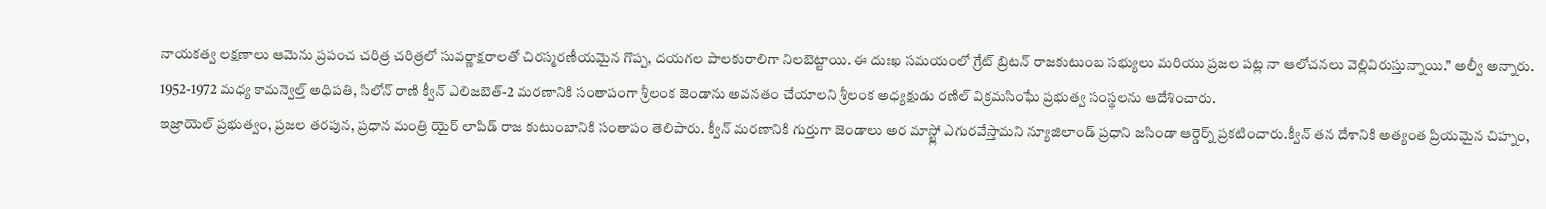నాయకత్వ లక్షణాలు ఆమెను ప్రపంచ చరిత్ర చరిత్రలో సువర్ణాక్షరాలతో చిరస్మరణీయమైన గొప్ప, దయగల పాలకురాలిగా నిలబెట్టాయి. ఈ దుఃఖ సమయంలో గ్రేట్ బ్రిటన్ రాజకుటుంబ సభ్యులు మరియు ప్రజల పట్ల నా ఆలోచనలు వెల్లివిరుస్తున్నాయి.” అల్వీ అన్నారు.
1952-1972 మధ్య కామన్వెల్త్ అధిపతి, సిలోన్ రాణి క్వీన్ ఎలిజబెత్-2 మరణానికి సంతాపంగా శ్రీలంక జెండాను అవనతం చేయాలని శ్రీలంక అధ్యక్షుడు రణిల్ విక్రమసింఘే ప్రభుత్వ సంస్థలను ఆదేశించారు.
ఇజ్రాయెల్ ప్రభుత్వం, ప్రజల తరపున, ప్రధాన మంత్రి యైర్ లాపిడ్ రాజ కుటుంబానికి సంతాపం తెలిపారు. క్వీన్ మరణానికి గుర్తుగా జెండాలు అర మాస్ట్లో ఎగురవేస్తామని న్యూజిలాండ్ ప్రధాని జసిండా ఆర్డెర్న్ ప్రకటించారు.క్వీన్ తన దేశానికి అత్యంత ప్రియమైన చిహ్నం,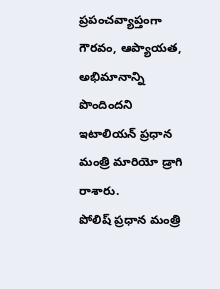ప్రపంచవ్యాప్తంగా గౌరవం, ఆప్యాయత, అభిమానాన్ని పొందిందని ఇటాలియన్ ప్రధాన మంత్రి మారియో డ్రాగి రాశారు.
పోలిష్ ప్రధాన మంత్రి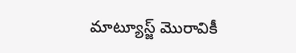మాట్యూస్జ్ మొరావికీ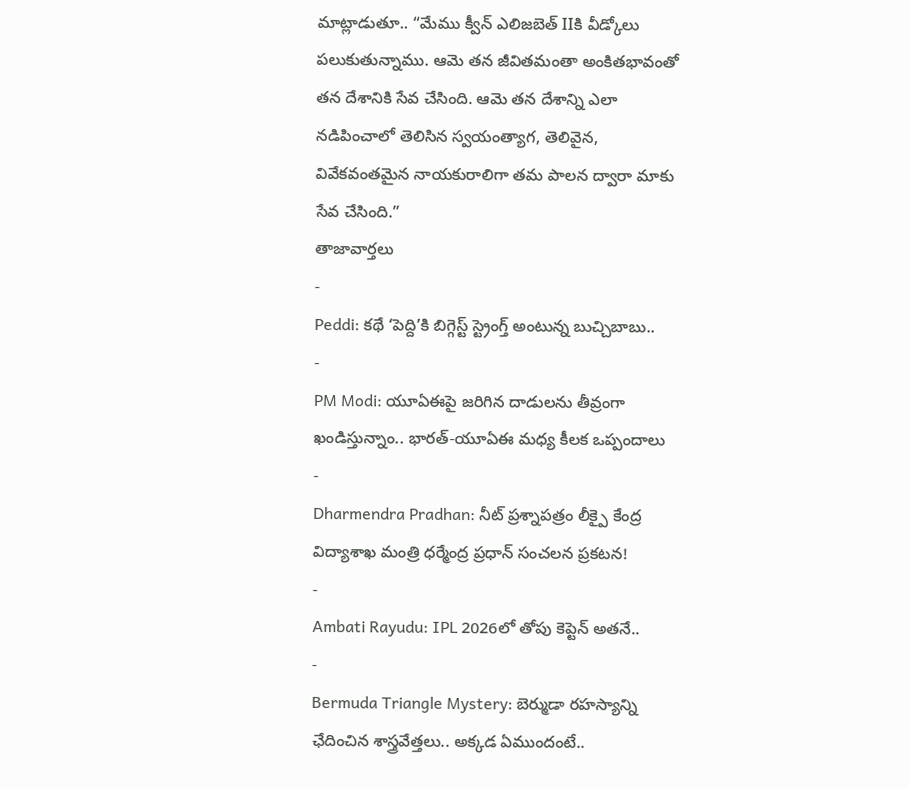మాట్లాడుతూ.. “మేము క్వీన్ ఎలిజబెత్ IIకి వీడ్కోలు పలుకుతున్నాము. ఆమె తన జీవితమంతా అంకితభావంతో తన దేశానికి సేవ చేసింది. ఆమె తన దేశాన్ని ఎలా నడిపించాలో తెలిసిన స్వయంత్యాగ, తెలివైన, వివేకవంతమైన నాయకురాలిగా తమ పాలన ద్వారా మాకు సేవ చేసింది.”
తాజావార్తలు
-
Peddi: కథే ‘పెద్ది’కి బిగ్గెస్ట్ స్ట్రెంగ్త్ అంటున్న బుచ్చిబాబు..
-
PM Modi: యూఏఈపై జరిగిన దాడులను తీవ్రంగా ఖండిస్తున్నాం.. భారత్-యూఏఈ మధ్య కీలక ఒప్పందాలు
-
Dharmendra Pradhan: నీట్ ప్రశ్నాపత్రం లీక్పై కేంద్ర విద్యాశాఖ మంత్రి ధర్మేంద్ర ప్రధాన్ సంచలన ప్రకటన!
-
Ambati Rayudu: IPL 2026లో తోపు కెప్టెన్ అతనే..
-
Bermuda Triangle Mystery: బెర్ముడా రహస్యాన్ని ఛేదించిన శాస్త్రవేత్తలు.. అక్కడ ఏముందంటే..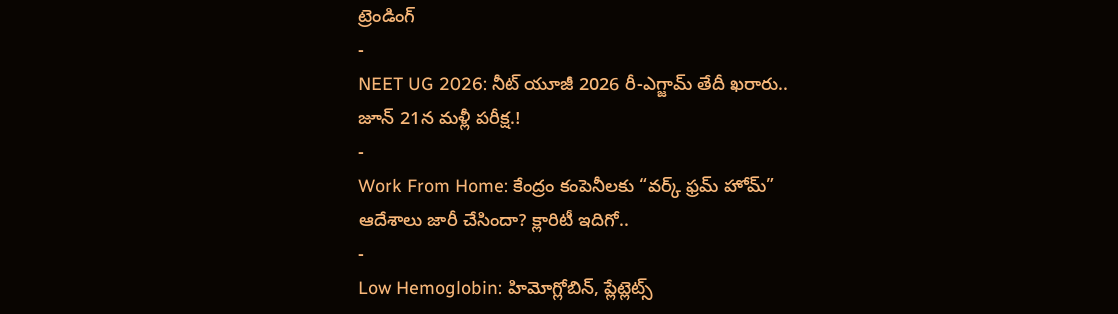ట్రెండింగ్
-
NEET UG 2026: నీట్ యూజీ 2026 రీ-ఎగ్జామ్ తేదీ ఖరారు.. జూన్ 21న మళ్లీ పరీక్ష.!
-
Work From Home: కేంద్రం కంపెనీలకు “వర్క్ ఫ్రమ్ హోమ్” ఆదేశాలు జారీ చేసిందా? క్లారిటీ ఇదిగో..
-
Low Hemoglobin: హిమోగ్లోబిన్, ప్లేట్లెట్స్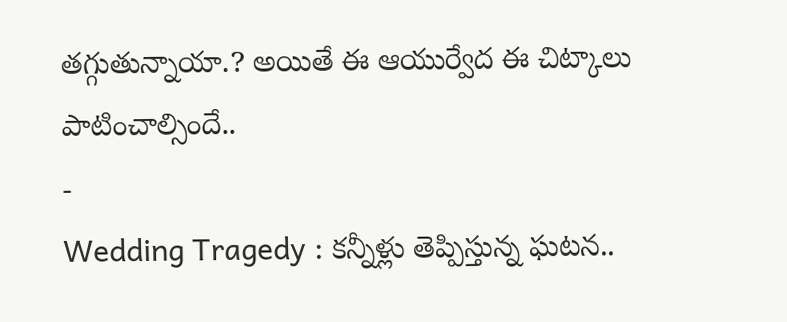తగ్గుతున్నాయా.? అయితే ఈ ఆయుర్వేద ఈ చిట్కాలు పాటించాల్సిందే..
-
Wedding Tragedy : కన్నీళ్లు తెప్పిస్తున్న ఘటన..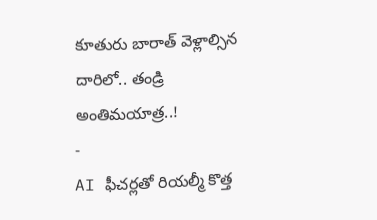కూతురు బారాత్ వెళ్లాల్సిన దారిలో.. తండ్రి అంతిమయాత్ర..!
-
AI ఫీచర్లతో రియల్మీ కొత్త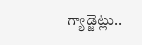గ్యాడ్జెట్లు..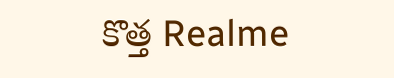కొత్త Realme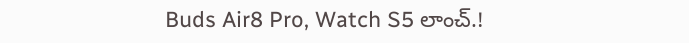Buds Air8 Pro, Watch S5 లాంచ్.!